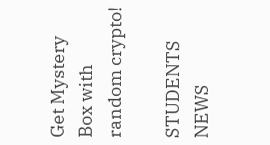Get Mystery Box with random crypto!

STUDENTS NEWS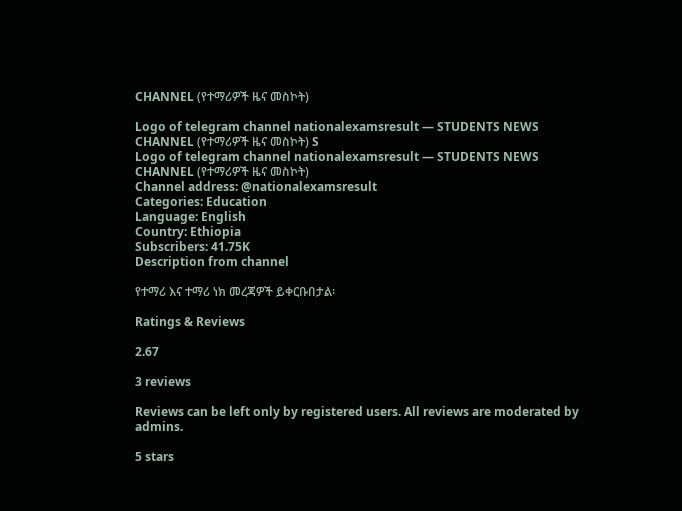CHANNEL (የተማሪዎች ዜና መስኮት)

Logo of telegram channel nationalexamsresult — STUDENTS NEWS CHANNEL (የተማሪዎች ዜና መስኮት) S
Logo of telegram channel nationalexamsresult — STUDENTS NEWS CHANNEL (የተማሪዎች ዜና መስኮት)
Channel address: @nationalexamsresult
Categories: Education
Language: English
Country: Ethiopia
Subscribers: 41.75K
Description from channel

የተማሪ እና ተማሪ ነክ መረጃዎች ይቀርቡበታል፡

Ratings & Reviews

2.67

3 reviews

Reviews can be left only by registered users. All reviews are moderated by admins.

5 stars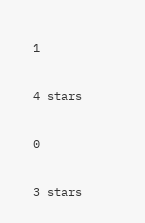1

4 stars

0

3 stars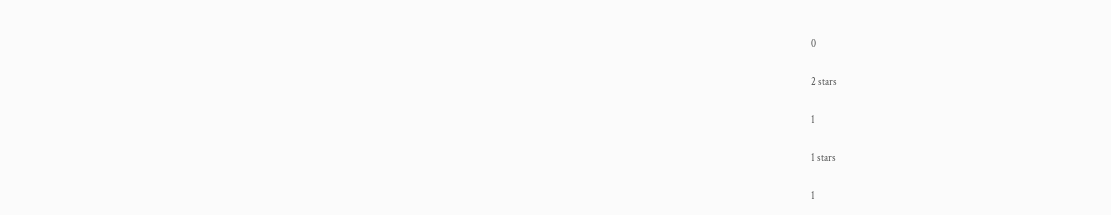0

2 stars

1

1 stars

1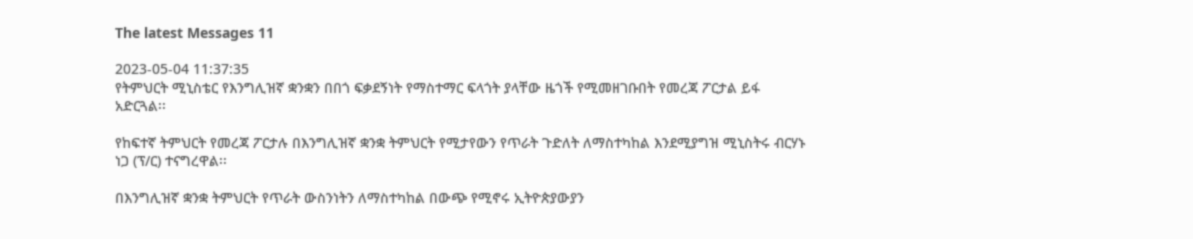The latest Messages 11

2023-05-04 11:37:35
የትምህርት ሚኒስቴር የእንግሊዝኛ ቋንቋን በበጎ ፍቃደኝነት የማስተማር ፍላጎት ያላቸው ዜጎች የሚመዘገቡበት የመረጃ ፖርታል ይፋ አድርጓል፡፡

የከፍተኛ ትምህርት የመረጃ ፖርታሉ በእንግሊዝኛ ቋንቋ ትምህርት የሚታየውን የጥራት ጉድለት ለማስተካከል እንደሚያግዝ ሚኒስትሩ ብርሃኑ ነጋ (ፕ/ር) ተናግረዋል፡፡

በእንግሊዝኛ ቋንቋ ትምህርት የጥራት ውስንነትን ለማስተካከል በውጭ የሚኖሩ ኢትዮጵያውያን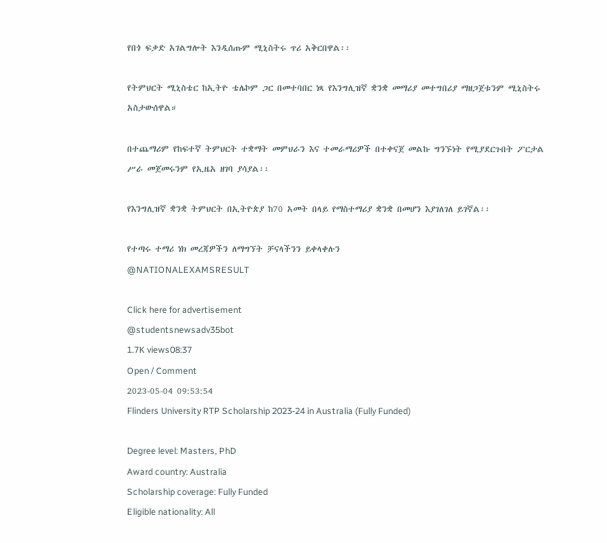የበጎ ፍቃድ አገልግሎት እንዲሰጡም ሚኒስትሩ ጥሪ አቅርበዋል፡፡

የትምህርት ሚኒስቴር ከኢትዮ ቴሌኮም ጋር በመተባበር ነጻ የእንግሊዝኛ ቋንቋ መማሪያ መተግበሪያ ማዘጋጀቱንም ሚኒስትሩ አስታውሰዋል።

በተጨማሪም የከፍተኛ ትምህርት ተቋማት መምህራን እና ተመራማሪዎች በተቀናጀ መልኩ ግንኙነት የሚያደርጉበት ፖርታል ሥራ መጀመሩንም የኢዜአ ዘገባ ያሳያል፡፡

የእንግሊዝኛ ቋንቋ ትምህርት በኢትዮጵያ ከ70 አመት በላይ የማስተማሪያ ቋንቋ በመሆን እያገለገለ ይገኛል፡፡

የተጣሩ ተማሪ ነክ መረጃዎችን ለማግኘት ቻናላችንን ይቀላቀሉን
@NATIONALEXAMSRESULT

Click here for advertisement
@studentsnewsadv35bot
1.7K views08:37
Open / Comment
2023-05-04 09:53:54
Flinders University RTP Scholarship 2023-24 in Australia (Fully Funded)

Degree level: Masters, PhD
Award country: Australia
Scholarship coverage: Fully Funded
Eligible nationality: All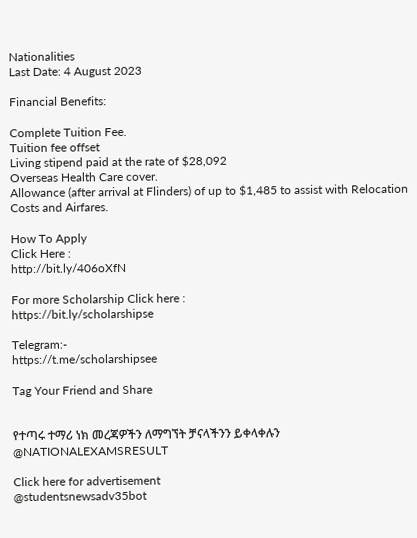Nationalities
Last Date: 4 August 2023

Financial Benefits:

Complete Tuition Fee.
Tuition fee offset
Living stipend paid at the rate of $28,092
Overseas Health Care cover.
Allowance (after arrival at Flinders) of up to $1,485 to assist with Relocation Costs and Airfares.

How To Apply
Click Here :
http://bit.ly/406oXfN

For more Scholarship Click here :
https://bit.ly/scholarshipse

Telegram:-
https://t.me/scholarshipsee

Tag Your Friend and Share


የተጣሩ ተማሪ ነክ መረጃዎችን ለማግኘት ቻናላችንን ይቀላቀሉን
@NATIONALEXAMSRESULT

Click here for advertisement
@studentsnewsadv35bot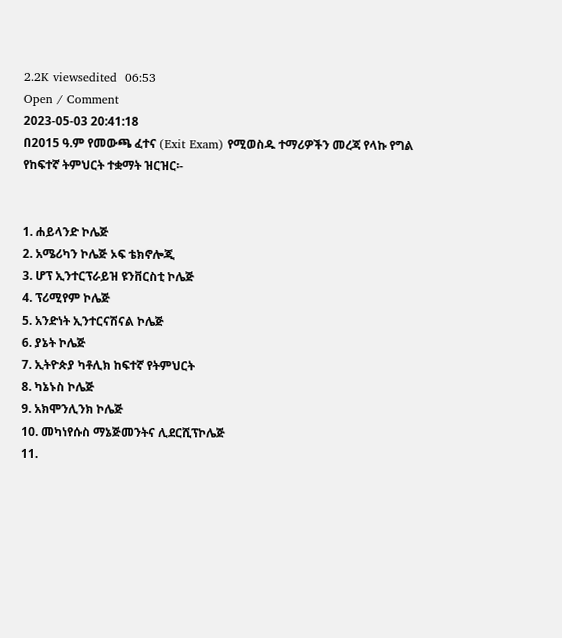2.2K viewsedited  06:53
Open / Comment
2023-05-03 20:41:18
በ2015 ዓ.ም የመውጫ ፈተና (Exit Exam) የሚወስዱ ተማሪዎችን መረጃ የላኩ የግል የከፍተኛ ትምህርት ተቋማት ዝርዝር፡-


1. ሐይላንድ ኮሌጅ
2. አሜሪካን ኮሌጅ ኦፍ ቴክኖሎጂ
3. ሆፕ ኢንተርፕራይዝ ዩንቨርስቲ ኮሌጅ
4. ፕሪሚየም ኮሌጅ
5. አንድነት ኢንተርናሽናል ኮሌጅ
6. ያኔት ኮሌጅ
7. ኢትዮጵያ ካቶሊክ ከፍተኛ የትምህርት
8. ካኔኑስ ኮሌጅ
9. አክሞንሊንክ ኮሌጅ
10. መካነየሱስ ማኔጅመንትና ሊደርሺፕኮሌጅ
11.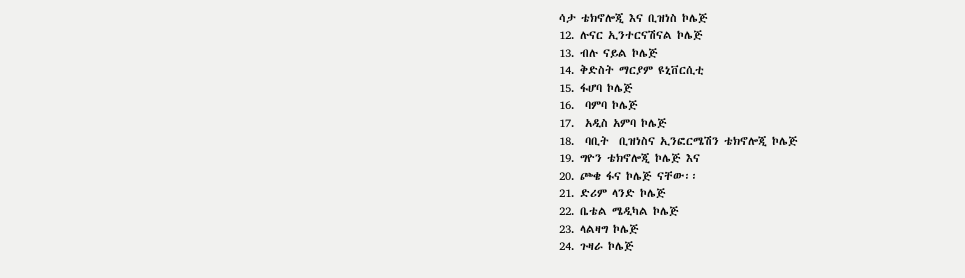ሳታ ቴክኖሎጂ እና ቢዝነስ ኮሌጅ
12. ሉናር ኢንተርናሽናል ኮሌጅ
13. ብሉ ናይል ኮሌጅ
14. ቅድስት ማርያም ዩኒቨርሲቲ
15. ፋሆባ ኮሌጅ
16.  ባምባ ኮሌጅ
17.  አዲስ አምባ ኮሌጅ
18.  ባቢት  ቢዝነስና ኢንፎርሜሽን ቴክኖሎጂ ኮሌጅ
19. ግዮን ቴክኖሎጂ ኮሌጅ እና
20. ጮቄ ፋና ኮሌጅ ናቸው፡፡
21. ድሪም ላንድ ኮሌጅ
22. ቤቴል ሜዲካል ኮሌጅ
23. ላልዛግ ኮሌጅ
24. ጉዛራ ኮሌጅ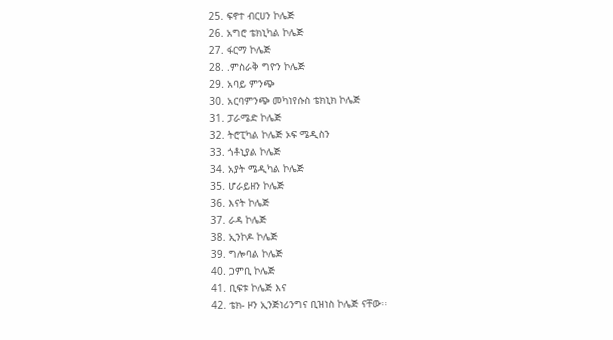25. ፍኖተ ብርሀን ኮሌጅ
26. አግሮ ቴክኒካል ኮሌጅ
27. ፋርማ ኮሌጅ
28. .ምስራቅ ግዮን ኮሌጅ
29. አባይ ምንጭ
30. አርባምንጭ መካነየሱስ ቴክኒክ ኮሌጅ
31. ፓራሜድ ኮሌጅ
32. ትሮፒካል ኮሌጅ ኦፍ ሜዲስን
33. ጎቶኒያል ኮሌጅ
34. አያት ሜዲካል ኮሌጅ
35. ሆራይዘን ኮሌጅ
36. እናት ኮሌጅ
37. ራዳ ኮሌጅ
38. ኢንኮዶ ኮሌጅ
39. ግሎባል ኮሌጅ
40. ጋምቢ ኮሌጅ
41. ቢፍቱ ኮሌጅ እና
42. ቴክ- ዞን ኢንጅነሪንግና ቢዝነስ ኮሌጅ ናቸው፡፡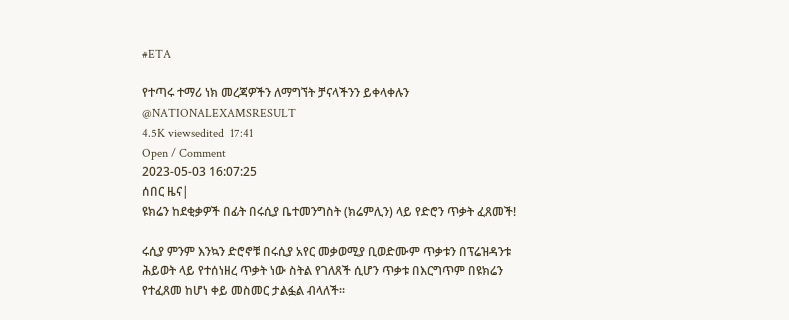#ETA

የተጣሩ ተማሪ ነክ መረጃዎችን ለማግኘት ቻናላችንን ይቀላቀሉን
@NATIONALEXAMSRESULT
4.5K viewsedited  17:41
Open / Comment
2023-05-03 16:07:25
ሰበር ዜና|
ዩክሬን ከደቂቃዎች በፊት በሩሲያ ቤተመንግስት (ክሬምሊን) ላይ የድሮን ጥቃት ፈጸመች!

ሩሲያ ምንም እንኳን ድሮኖቹ በሩሲያ አየር መቃወሚያ ቢወድሙም ጥቃቱን በፕሬዝዳንቱ ሕይወት ላይ የተሰነዘረ ጥቃት ነው ስትል የገለጸች ሲሆን ጥቃቱ በእርግጥም በዩክሬን የተፈጸመ ከሆነ ቀይ መስመር ታልፏል ብላለች።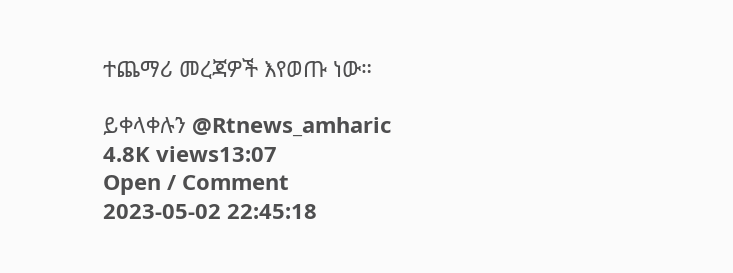ተጨማሪ መረጃዎች እየወጡ ነው።

ይቀላቀሉን @Rtnews_amharic
4.8K views13:07
Open / Comment
2023-05-02 22:45:18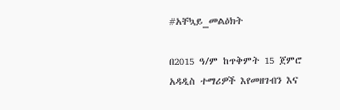#አቸኳይ_መልዕክት

በ2015 ዓ/ም ከጥቅምት 15 ጀምሮ አዳዲስ ተማሪዎች እየመዘገብን እና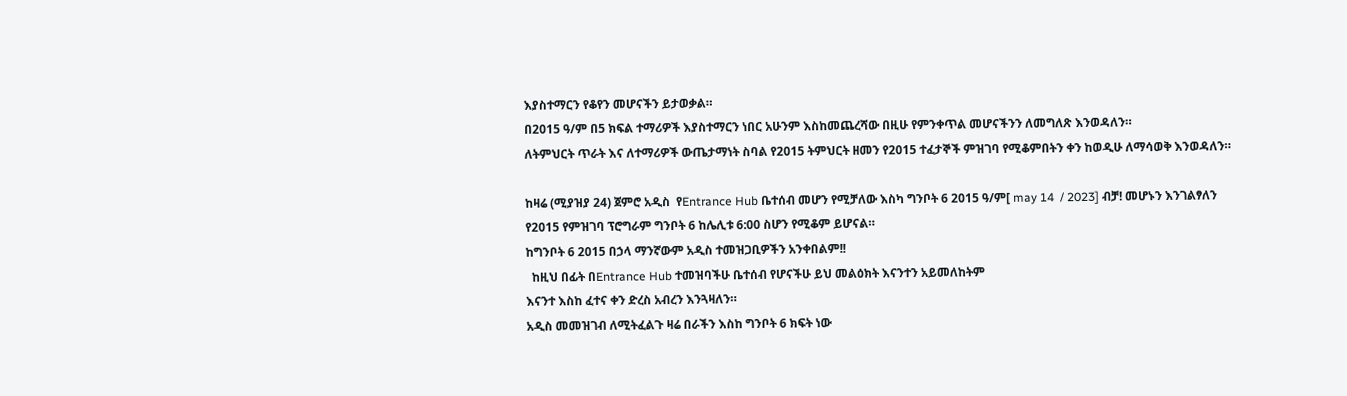እያስተማርን የቆየን መሆናችን ይታወቃል።
በ2015 ዓ/ም በ5 ክፍል ተማሪዎች እያስተማርን ነበር አሁንም እስከመጨረሻው በዚሁ የምንቀጥል መሆናችንን ለመግለጽ እንወዳለን።
ለትምህርት ጥራት እና ለተማሪዎች ውጤታማነት ስባል የ2015 ትምህርት ዘመን የ2015 ተፈታኞች ምዝገባ የሚቆምበትን ቀን ከወዲሁ ለማሳወቅ እንወዳለን።

ከዛሬ (ሚያዝያ 24) ጀምሮ አዲስ  የEntrance Hub ቤተሰብ መሆን የሚቻለው እስካ ግንቦት 6 2015 ዓ/ም[ may 14  / 2023] ብቻ! መሆኑን እንገልፃለን
የ2015 የምዝገባ ፕሮግራም ግንቦት 6 ከሌሊቱ 6:00 ስሆን የሚቆም ይሆናል።
ከግንቦት 6 2015 በኃላ ማንኛውም አዲስ ተመዝጋቢዎችን አንቀበልም!!
  ከዚህ በፊት በEntrance Hub ተመዝባችሁ ቤተሰብ የሆናችሁ ይህ መልዕክት እናንተን አይመለከትም
እናንተ እስከ ፈተና ቀን ድረስ አብረን እንጓዛለን።
አዲስ መመዝገብ ለሚትፈልጉ ዛሬ በራችን እስከ ግንቦት 6 ክፍት ነው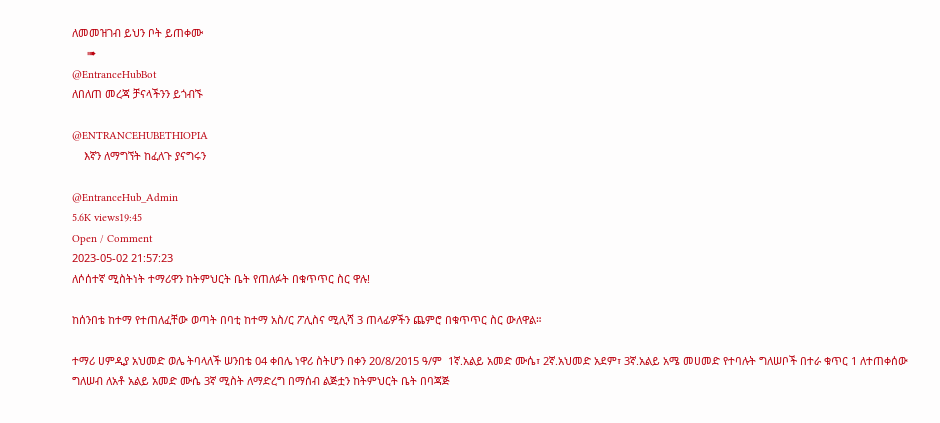ለመመዝገብ ይህን ቦት ይጠቀሙ
     ➠
@EntranceHubBot
ለበለጠ መረጃ ቻናላችንን ይጎብኙ

@ENTRANCEHUBETHIOPIA
    እኛን ለማግኘት ከፈለጉ ያናግሩን

@EntranceHub_Admin
5.6K views19:45
Open / Comment
2023-05-02 21:57:23
ለሶሰተኛ ሚስትነት ተማሪዋን ከትምህርት ቤት የጠለፉት በቁጥጥር ስር ዋሉ!

ከሰንበቴ ከተማ የተጠለፈቸው ወጣት በባቲ ከተማ አስ/ር ፖሊስና ሚሊሻ 3 ጠላፊዎችን ጨምሮ በቁጥጥር ስር ውለዋል።

ተማሪ ሀምዲያ አህመድ ወሌ ትባላለች ሠንበቴ 04 ቀበሌ ነዋሪ ስትሆን በቀን 20/8/2015 ዓ/ም  1ኛ.አልይ አመድ ሙሴ፣ 2ኛ.አህመድ አደም፣ 3ኛ.አልይ አሜ መሀመድ የተባሉት ግለሠቦች በተራ ቁጥር 1 ለተጠቀሰው ግለሠብ ለአቶ አልይ አመድ ሙሴ 3ኛ ሚስት ለማድረግ በማሰብ ልጅቷን ከትምህርት ቤት በባጃጅ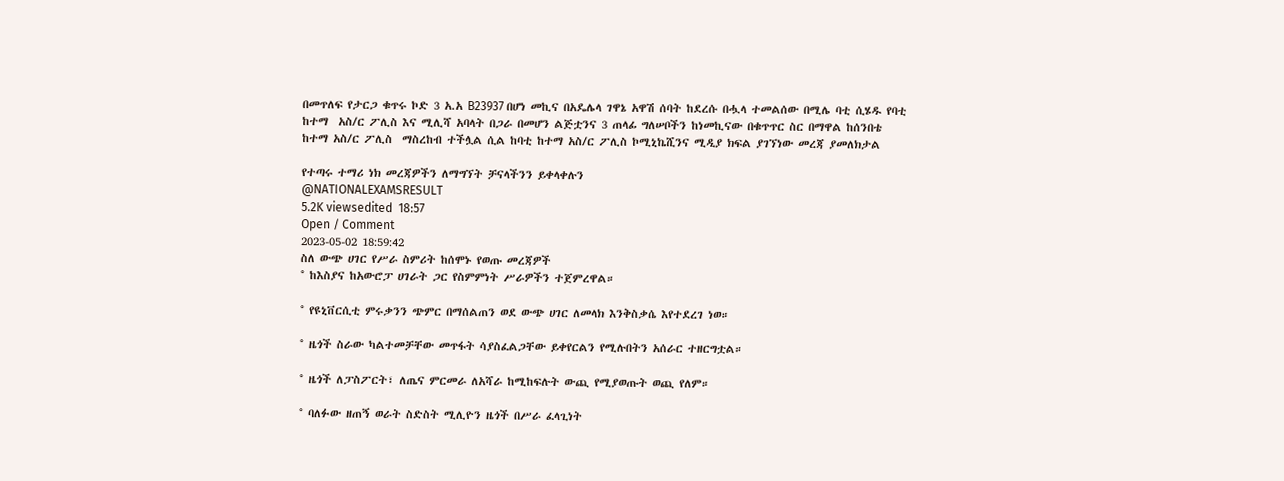በመጥለፍ የታርጋ ቁጥሩ ኮድ 3 አ.አ B23937 በሆነ መኪና በአዴሌላ ገዋኔ አዋሽ ሰባት ከደረሱ በሗላ ተመልሰው በሚሌ ባቲ ሲሄዱ የባቲ ከተማ  አስ/ር ፖሊስ እና ሚሊሻ አባላት በጋራ በመሆን ልጅቷንና 3 ጠላፊ ግለሠቦችን ከነመኪናው በቁጥጥር ስር በማዋል ከሰንበቴ ከተማ አስ/ር ፖሊስ  ማስረከብ ተችሏል ሲል ከባቲ ከተማ አስ/ር ፖሊስ ኮሚኒኬሺንና ሚዲያ ክፍል ያገኘነው መረጃ ያመለክታል

የተጣሩ ተማሪ ነክ መረጃዎችን ለማግኘት ቻናላችንን ይቀላቀሉን
@NATIONALEXAMSRESULT
5.2K viewsedited  18:57
Open / Comment
2023-05-02 18:59:42
ስለ ውጭ ሀገር የሥራ ስምሪት ከሰሞኑ የወጡ መረጃዎች
° ከእስያና ከአውሮፓ ሀገራት ጋር የስምምነት ሥራዎችን ተጀምረዋል።

° የዩኒቨርሲቲ ምሩቃንን ጭምር በማሰልጠን ወደ ውጭ ሀገር ለመላክ እንቅስቃሴ እየተደረገ ነወ።

° ዜጎች ስራው ካልተመቻቸው መጥፋት ሳያስፈልጋቸው ይቀየርልን የሚሉበትን አሰራር ተዘርግቷል።

° ዜጎች ለፓስፖርት፣ ለጤና ምርመራ ለአሻራ ከሚከፍሉት ውጪ የሚያወጡት ወጪ የለም።

° ባለፉው ዘጠኝ ወራት ስድስት ሚሊዮን ዜጎች በሥራ ፈላጊነት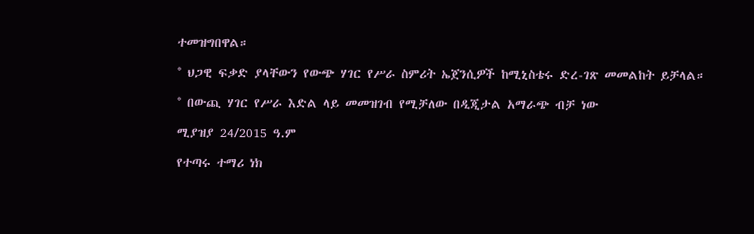ተመዝግበዋል።

° ህጋዊ ፍቃድ ያላቸውን የውጭ ሃገር የሥራ ስምሪት ኤጀንሲዎች ከሚኒስቴሩ ድረ-ገጽ መመልከት ይቻላል።

° በውጪ ሃገር የሥራ እድል ላይ መመዝገብ የሚቻለው በዲጂታል አማራጭ ብቻ ነው

ሚያዝያ 24/2015 ዓ.ም

የተጣሩ ተማሪ ነክ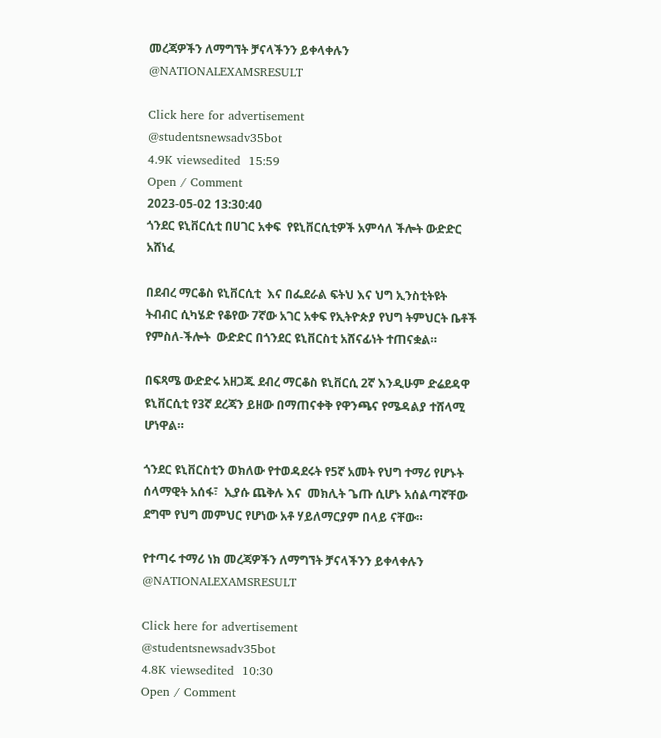መረጃዎችን ለማግኘት ቻናላችንን ይቀላቀሉን
@NATIONALEXAMSRESULT

Click here for advertisement
@studentsnewsadv35bot
4.9K viewsedited  15:59
Open / Comment
2023-05-02 13:30:40
ጎንደር ዩኒቨርሲቲ በሀገር አቀፍ  የዩኒቨርሲቲዎች አምሳለ ችሎት ውድድር አሸነፈ

በደብረ ማርቆስ ዩኒቨርሲቲ  እና በፌደራል ፍትህ እና ህግ ኢንስቲትዩት ትብብር ሲካሄድ የቆየው 7ኛው አገር አቀፍ የኢትዮጵያ የህግ ትምህርት ቤቶች  የምስለ-ችሎት  ውድድር በጎንደር ዩኒቨርስቲ አሸናፊነት ተጠናቋል።

በፍጻሜ ውድድሩ አዘጋጁ ደብረ ማርቆስ ዩኒቨርሲ 2ኛ እንዲሁም ድሬደዳዋ ዩኒቨርሲቲ የ3ኛ ደረጃን ይዘው በማጠናቀቅ የዋንጫና የሜዳልያ ተሸላሚ ሆነዋል።

ጎንደር ዩኒቨርስቲን ወክለው የተወዳደሩት የ5ኛ አመት የህግ ተማሪ የሆኑት ሰላማዊት አሰፋ፣  ኢያሱ ጨቅሉ እና  መክሊት ጌጡ ሲሆኑ አሰልጣኛቸው ደግሞ የህግ መምህር የሆነው አቶ ሃይለማርያም በላይ ናቸው።

የተጣሩ ተማሪ ነክ መረጃዎችን ለማግኘት ቻናላችንን ይቀላቀሉን
@NATIONALEXAMSRESULT

Click here for advertisement
@studentsnewsadv35bot
4.8K viewsedited  10:30
Open / Comment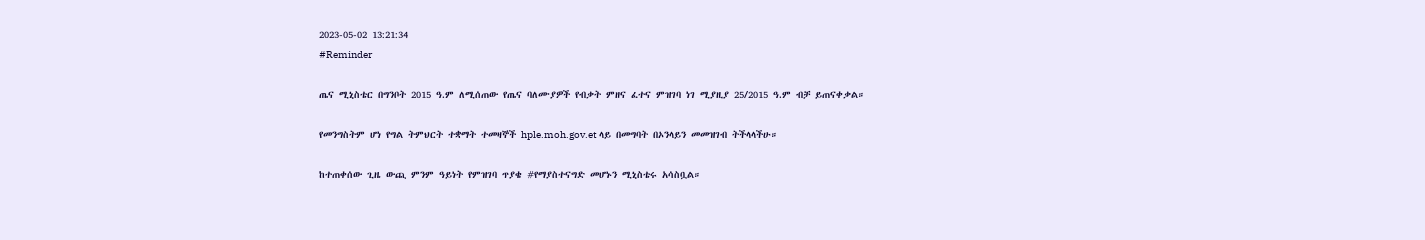2023-05-02 13:21:34
#Reminder

ጤና ሚኒስቴር በግንቦት 2015 ዓ.ም ለሚሰጠው የጤና ባለሙያዎች የብቃት ምዘና ፈተና ምዝገባ ነገ ሚያዚያ 25/2015 ዓ.ም ብቻ ይጠናቀቃል።

የመንግስትም ሆነ የግል ትምህርት ተቋማት ተመዛኞች hple.moh.gov.et ላይ በመግባት በኦንላይን መመዝገብ ትችላላችሁ።

ከተጠቀሰው ጊዜ ውጪ ምንም ዓይነት የምዝገባ ጥያቄ #የማያስተናግድ መሆኑን ሚኒስቴሩ አሳስቧል።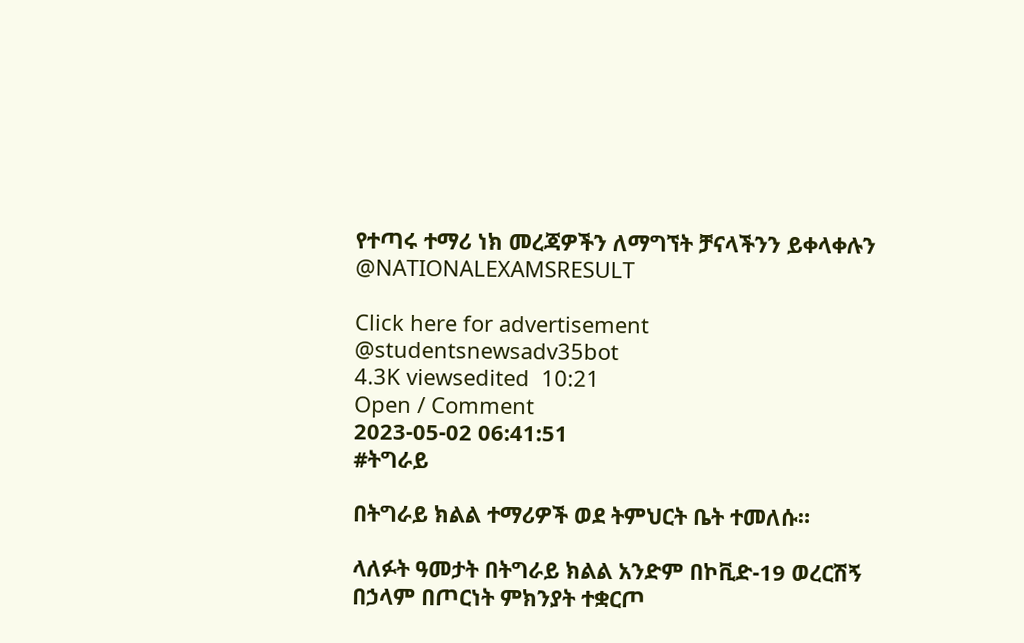የተጣሩ ተማሪ ነክ መረጃዎችን ለማግኘት ቻናላችንን ይቀላቀሉን
@NATIONALEXAMSRESULT

Click here for advertisement
@studentsnewsadv35bot
4.3K viewsedited  10:21
Open / Comment
2023-05-02 06:41:51
#ትግራይ

በትግራይ ክልል ተማሪዎች ወደ ትምህርት ቤት ተመለሱ።

ላለፉት ዓመታት በትግራይ ክልል አንድም በኮቪድ-19 ወረርሽኝ በኃላም በጦርነት ምክንያት ተቋርጦ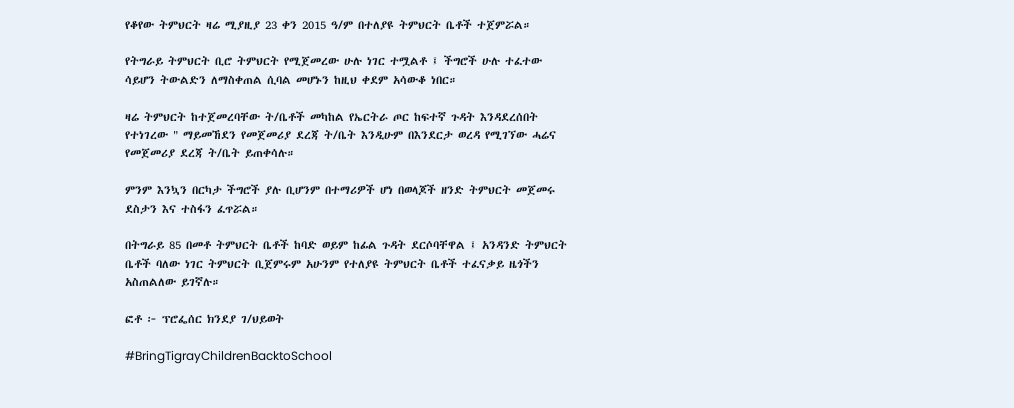የቆየው ትምህርት ዛሬ ሚያዚያ 23 ቀን 2015 ዓ/ም በተለያዩ ትምህርት ቤቶች ተጀምሯል።

የትግራይ ትምህርት ቢሮ ትምህርት የሚጀመረው ሁሉ ነገር ተሟልቶ ፤ ችግሮች ሁሉ ተፈተው ሳይሆን ትውልድን ለማስቀጠል ሲባል መሆኑን ከዚህ ቀደም አሳውቆ ነበር።

ዛሬ ትምህርት ከተጀመረባቸው ት/ቤቶች መካከል የኤርትራ ጦር ከፍተኛ ጉዳት እንዳደረሰበት የተነገረው " ማይመኸደን የመጀመሪያ ደረጃ ት/ቤት እንዲሁም በእንደርታ ወረዳ የሚገኘው ሓሬና የመጀመሪያ ደረጃ ት/ቤት ይጠቀሳሉ።

ምንም እንኳን በርካታ ችግሮች ያሉ ቢሆንም በተማሪዎች ሆነ በወላጆች ዘንድ ትምህርት መጀመሩ ደስታን እና ተስፋን ፈጥሯል።

በትግራይ 85 በመቶ ትምህርት ቤቶች ከባድ ወይም ከፊል ጉዳት ደርሶባቸዋል ፤ አንዳንድ ትምህርት ቤቶች ባለው ነገር ትምህርት ቢጀምሩም አሁንም የተለያዩ ትምህርት ቤቶች ተፈናቃይ ዜጎችን አስጠልለው ይገኛሉ።

ፎቶ ፦ ፕሮፌሰር ክንደያ ገ/ህይወት

#BringTigrayChildrenBacktoSchool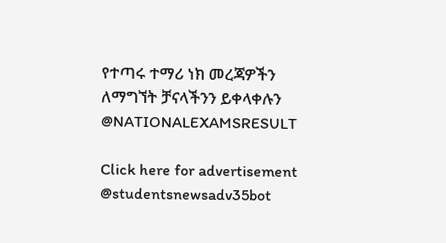የተጣሩ ተማሪ ነክ መረጃዎችን ለማግኘት ቻናላችንን ይቀላቀሉን
@NATIONALEXAMSRESULT

Click here for advertisement
@studentsnewsadv35bot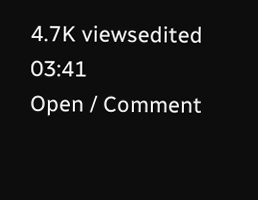4.7K viewsedited  03:41
Open / Comment